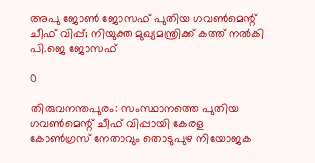അപു ജോണ്‍ ജോസഫ് പുതിയ ഗവണ്‍മെന്റ് ചീഫ് വിപ്പ്; നിയുക്ത മുഖ്യമന്ത്രിക്ക് കത്ത് നല്‍കി പി.ജെ ജോസഫ്

0

തിരുവനന്തപുരം: സംസ്ഥാനത്തെ പുതിയ ഗവണ്‍മെന്റ് ചീഫ് വിപ്പായി കേരള കോണ്‍ഗ്രസ് നേതാവും തൊടുപുഴ നിയോജക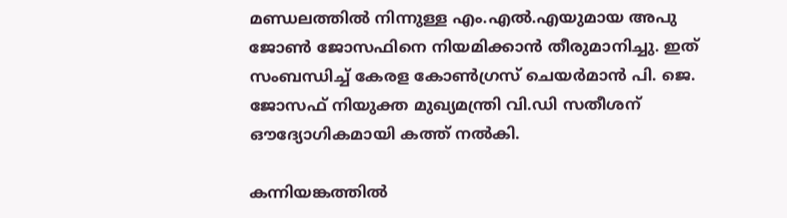മണ്ഡലത്തില്‍ നിന്നുള്ള എം.എല്‍.എയുമായ അപു ജോണ്‍ ജോസഫിനെ നിയമിക്കാന്‍ തീരുമാനിച്ചു. ഇത് സംബന്ധിച്ച് കേരള കോണ്‍ഗ്രസ് ചെയര്‍മാന്‍ പി. ജെ. ജോസഫ് നിയുക്ത മുഖ്യമന്ത്രി വി.ഡി സതീശന് ഔദ്യോഗികമായി കത്ത് നല്‍കി.

കന്നിയങ്കത്തില്‍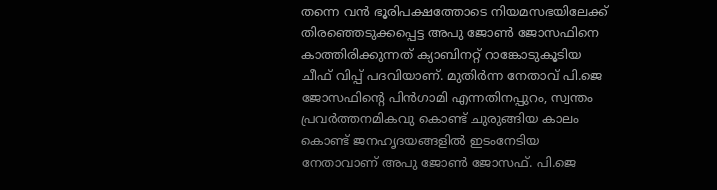തന്നെ വന്‍ ഭൂരിപക്ഷത്തോടെ നിയമസഭയിലേക്ക് തിരഞ്ഞെടുക്കപ്പെട്ട അപു ജോണ്‍ ജോസഫിനെ കാത്തിരിക്കുന്നത് ക്യാബിനറ്റ് റാങ്കോടുകൂടിയ ചീഫ് വിപ്പ് പദവിയാണ്. മുതിര്‍ന്ന നേതാവ് പി.ജെ ജോസഫിന്റെ പിന്‍ഗാമി എന്നതിനപ്പുറം, സ്വന്തം പ്രവര്‍ത്തനമികവു കൊണ്ട് ചുരുങ്ങിയ കാലം കൊണ്ട് ജനഹൃദയങ്ങളില്‍ ഇടംനേടിയ നേതാവാണ് അപു ജോണ്‍ ജോസഫ്. പി.ജെ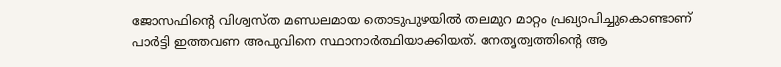ജോസഫിന്റെ വിശ്വസ്ത മണ്ഡലമായ തൊടുപുഴയില്‍ തലമുറ മാറ്റം പ്രഖ്യാപിച്ചുകൊണ്ടാണ് പാര്‍ട്ടി ഇത്തവണ അപുവിനെ സ്ഥാനാര്‍ത്ഥിയാക്കിയത്. നേതൃത്വത്തിന്റെ ആ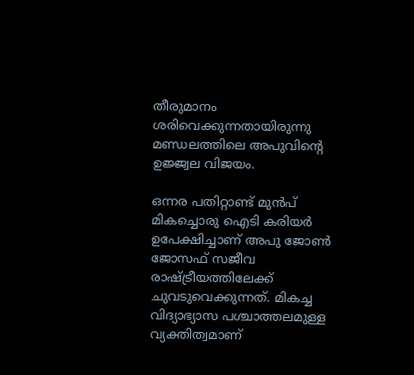തീരുമാനം ശരിവെക്കുന്നതായിരുന്നു മണ്ഡലത്തിലെ അപുവിന്റെ ഉജ്ജ്വല വിജയം.

ഒന്നര പതിറ്റാണ്ട് മുന്‍പ് മികച്ചൊരു ഐടി കരിയര്‍ ഉപേക്ഷിച്ചാണ് അപു ജോണ്‍ ജോസഫ് സജീവ രാഷ്ട്രീയത്തിലേക്ക് ചുവടുവെക്കുന്നത്. മികച്ച വിദ്യാഭ്യാസ പശ്ചാത്തലമുള്ള വ്യക്തിത്വമാണ്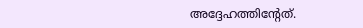അദ്ദേഹത്തിന്റേത്.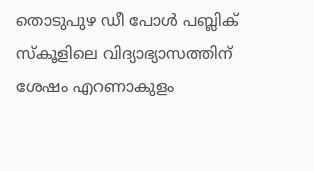തൊടുപുഴ ഡീ പോള്‍ പബ്ലിക് സ്‌കൂളിലെ വിദ്യാഭ്യാസത്തിന് ശേഷം എറണാകുളം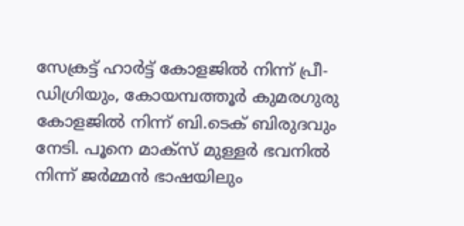സേക്രട്ട് ഹാര്‍ട്ട് കോളജില്‍ നിന്ന് പ്രീ-ഡിഗ്രിയും, കോയമ്പത്തൂര്‍ കുമരഗുരു കോളജില്‍ നിന്ന് ബി.ടെക് ബിരുദവും നേടി. പൂനെ മാക്‌സ് മുള്ളര്‍ ഭവനില്‍ നിന്ന് ജര്‍മ്മന്‍ ഭാഷയിലും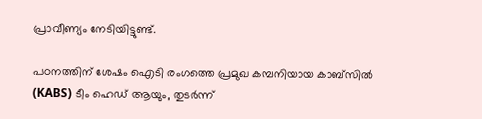പ്രാവീണ്യം നേടിയിട്ടുണ്ട്.

പഠനത്തിന് ശേഷം ഐടി രംഗത്തെ പ്രമുഖ കമ്പനിയായ കാബ്‌സില്‍ (KABS) ടീം ഹെഡ് ആയും, തുടര്‍ന്ന്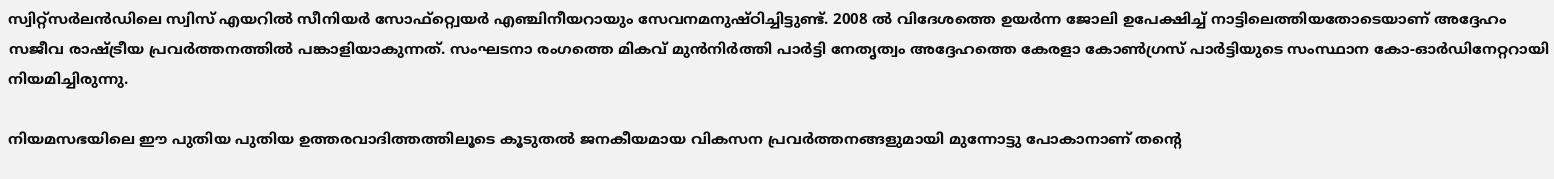സ്വിറ്റ്‌സര്‍ലന്‍ഡിലെ സ്വിസ് എയറില്‍ സീനിയര്‍ സോഫ്റ്റ്വെയര്‍ എഞ്ചിനീയറായും സേവനമനുഷ്ഠിച്ചിട്ടുണ്ട്. 2008 ല്‍ വിദേശത്തെ ഉയര്‍ന്ന ജോലി ഉപേക്ഷിച്ച് നാട്ടിലെത്തിയതോടെയാണ് അദ്ദേഹം സജീവ രാഷ്ട്രീയ പ്രവര്‍ത്തനത്തില്‍ പങ്കാളിയാകുന്നത്. സംഘടനാ രംഗത്തെ മികവ് മുന്‍നിര്‍ത്തി പാര്‍ട്ടി നേതൃത്വം അദ്ദേഹത്തെ കേരളാ കോണ്‍ഗ്രസ് പാര്‍ട്ടിയുടെ സംസ്ഥാന കോ-ഓര്‍ഡിനേറ്ററായി നിയമിച്ചിരുന്നു.

നിയമസഭയിലെ ഈ പുതിയ പുതിയ ഉത്തരവാദിത്തത്തിലൂടെ കൂടുതല്‍ ജനകീയമായ വികസന പ്രവര്‍ത്തനങ്ങളുമായി മുന്നോട്ടു പോകാനാണ് തന്റെ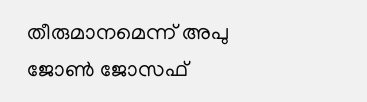തീരുമാനമെന്ന് അപു ജോണ്‍ ജോസഫ്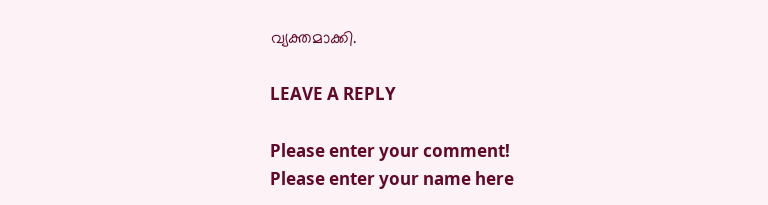വ്യക്തമാക്കി.

LEAVE A REPLY

Please enter your comment!
Please enter your name here